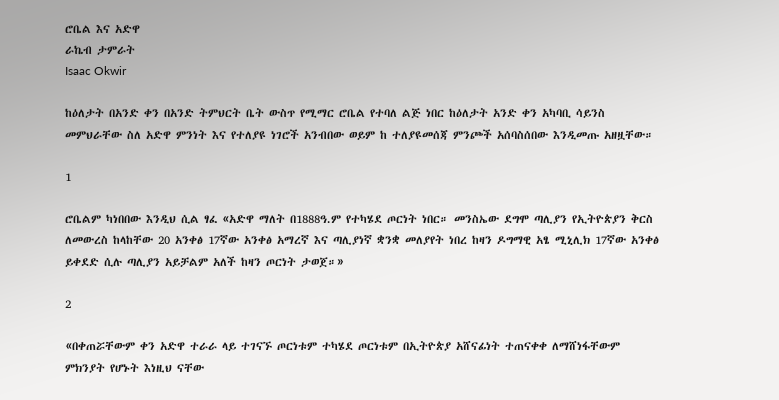ሮቤል እና አድዋ
ራኬብ ታምራት
Isaac Okwir

ከዕለታት በአንድ ቀን በአንድ ትምህርት ቤት ውስጥ የሚማር ሮቤል የተባለ ልጅ ነበር ከዕለታት አንድ ቀን አካባቢ ሳይንስ መምህራቸው ስለ አድዋ ምንነት እና የተለያዩ ነገሮች አንብበው ወይም ከ ተለያዩመሰጃ ምንጮች አሰባስሰበው እንዲመጡ አዘዟቸው።

1

ሮቤልም ካነበበው እንዲህ ሲል ፃፈ «አድዋ ማለት በ1888ዓ.ም የተካሄደ ጦርነት ነበር። መንስኤው ደግሞ ጣሊያን የኢትዮጵያን ቅርስ ለመውረስ ከላከቸው 20 አንቀፅ 17ኛው አንቀፅ አማረኛ እና ጣሊያነኛ ቋንቋ መለያየት ነበረ ከዛን ዶግማዊ አፄ ሚኒሊክ 17ኛው አንቀፅ ይቀደድ ሲሉ ጣሊያን አይቻልም አለች ከዛን ጦርነት ታወጀ።»

2

«በቀጠሯቸውም ቀን አድዋ ተራራ ላይ ተገናኙ ጦርነቱም ተካሄደ ጦርነቱም በኢትዮጵያ አሸናፊነት ተጠናቀቀ ለማሸነፋቸውም ምክንያት የሆኑት እነዚህ ናቸው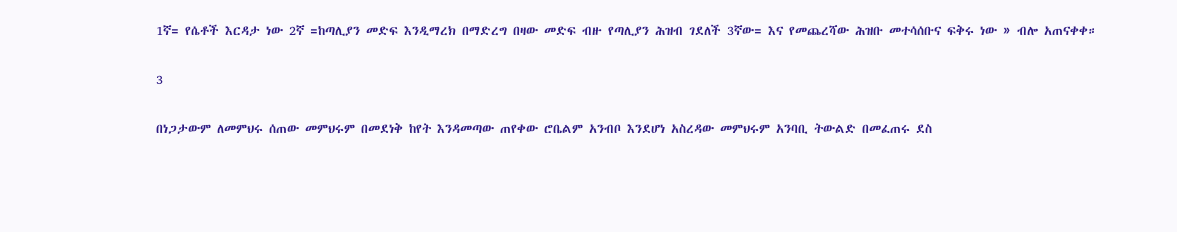1ኛ= የሴቶች እርዳታ ነው 2ኛ =ከጣሊያን መድፍ እንዲማረክ በማድረግ በዛው መድፍ ብዙ የጣሊያን ሕዝብ ገደለች 3ኛው= እና የመጨረሻው ሕዝቡ መተሳሰቡና ፍቅሩ ነው » ብሎ አጠናቀቀ።

3

በነጋታውም ለመምህሩ ሰጠው መምህሩም በመደነቅ ከየት እንዳመጣው ጠየቀው ሮቤልም አንብቦ እንደሆነ አስረዳው መምህሩም አንባቢ ትውልድ በመፈጠሩ ደስ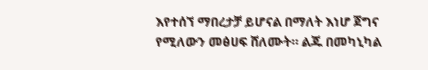እየተሰኘ ማበረታቻ ይሆናል በማለት እነሆ ጀግና የሚለውን መፅሀፍ ሸለሙት። ልጁ በመካኒካል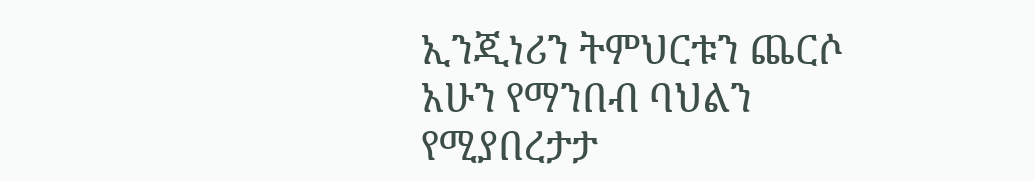ኢንጂነሪን ትምህርቱን ጨርሶ አሁን የማንበብ ባህልን የሚያበረታታ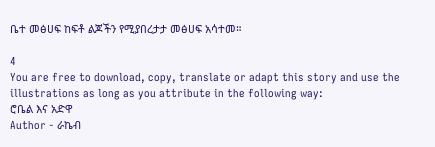ቤተ መፅሀፍ ከፍቶ ልጆችን የሚያበረታታ መፅሀፍ አሳተመ።

4
You are free to download, copy, translate or adapt this story and use the illustrations as long as you attribute in the following way:
ሮቤል እና አድዋ
Author - ራኬብ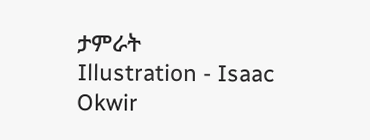ታምራት
Illustration - Isaac Okwir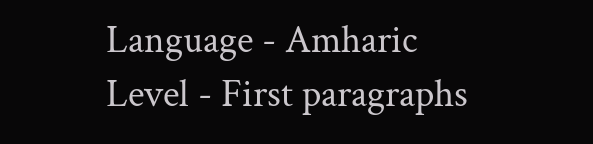Language - Amharic
Level - First paragraphs